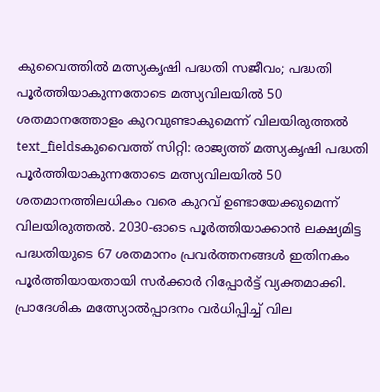കുവൈത്തിൽ മത്സ്യകൃഷി പദ്ധതി സജീവം; പദ്ധതി പൂർത്തിയാകുന്നതോടെ മത്സ്യവിലയിൽ 50 ശതമാനത്തോളം കുറവുണ്ടാകുമെന്ന് വിലയിരുത്തൽ
text_fieldsകുവൈത്ത് സിറ്റി: രാജ്യത്ത് മത്സ്യകൃഷി പദ്ധതി പൂർത്തിയാകുന്നതോടെ മത്സ്യവിലയിൽ 50 ശതമാനത്തിലധികം വരെ കുറവ് ഉണ്ടായേക്കുമെന്ന് വിലയിരുത്തൽ. 2030-ഓടെ പൂർത്തിയാക്കാൻ ലക്ഷ്യമിട്ട പദ്ധതിയുടെ 67 ശതമാനം പ്രവർത്തനങ്ങൾ ഇതിനകം പൂർത്തിയായതായി സർക്കാർ റിപ്പോർട്ട് വ്യക്തമാക്കി.
പ്രാദേശിക മത്സ്യോൽപ്പാദനം വർധിപ്പിച്ച് വില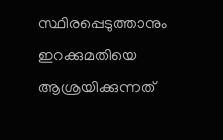സ്ഥിരപ്പെടുത്താനും ഇറക്കുമതിയെ ആശ്രയിക്കുന്നത്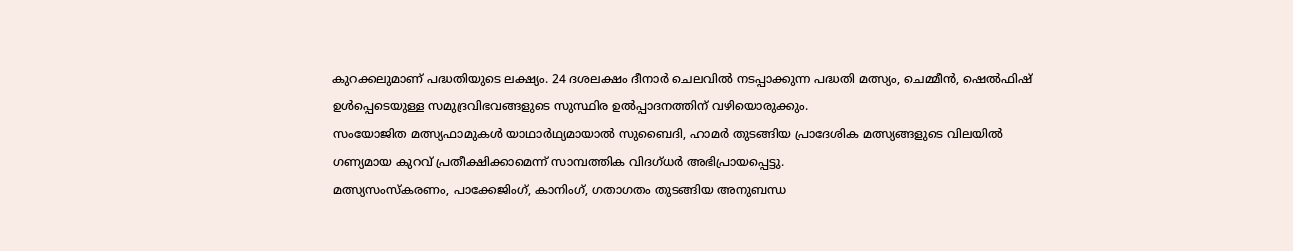കുറക്കലുമാണ് പദ്ധതിയുടെ ലക്ഷ്യം. 24 ദശലക്ഷം ദീനാർ ചെലവിൽ നടപ്പാക്കുന്ന പദ്ധതി മത്സ്യം, ചെമ്മീൻ, ഷെൽഫിഷ് ഉൾപ്പെടെയുള്ള സമുദ്രവിഭവങ്ങളുടെ സുസ്ഥിര ഉൽപ്പാദനത്തിന് വഴിയൊരുക്കും.
സംയോജിത മത്സ്യഫാമുകൾ യാഥാർഥ്യമായാൽ സുബൈദി, ഹാമർ തുടങ്ങിയ പ്രാദേശിക മത്സ്യങ്ങളുടെ വിലയിൽ ഗണ്യമായ കുറവ് പ്രതീക്ഷിക്കാമെന്ന് സാമ്പത്തിക വിദഗ്ധർ അഭിപ്രായപ്പെട്ടു.
മത്സ്യസംസ്കരണം, പാക്കേജിംഗ്, കാനിംഗ്, ഗതാഗതം തുടങ്ങിയ അനുബന്ധ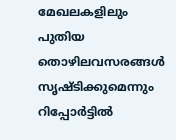മേഖലകളിലും പുതിയ തൊഴിലവസരങ്ങൾ സൃഷ്ടിക്കുമെന്നും റിപ്പോർട്ടിൽ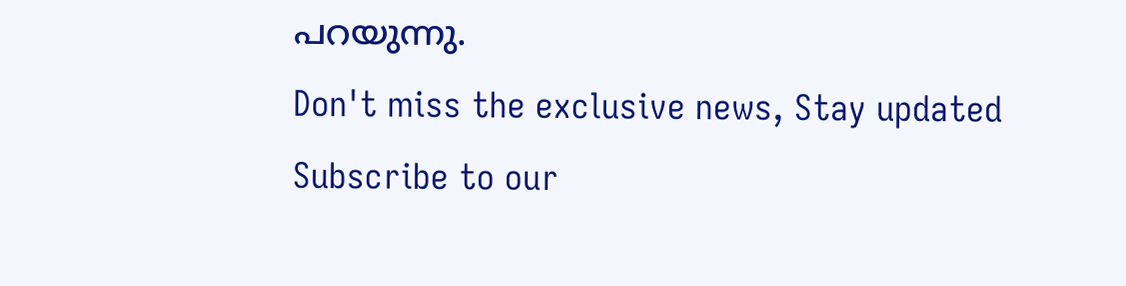പറയുന്നു.
Don't miss the exclusive news, Stay updated
Subscribe to our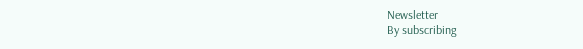Newsletter
By subscribing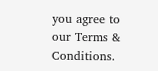you agree to our Terms & Conditions.